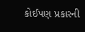કોઈપણ પ્રકારની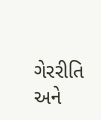ગેરરીતિ અને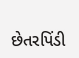છેતરપિંડી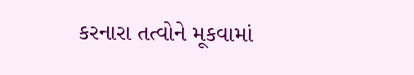કરનારા તત્વોને મૂકવામાં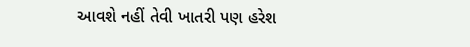આવશે નહીં તેવી ખાતરી પણ હરેશ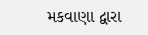મકવાણા દ્વારા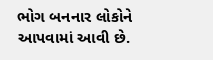ભોગ બનનાર લોકોને આપવામાં આવી છે.